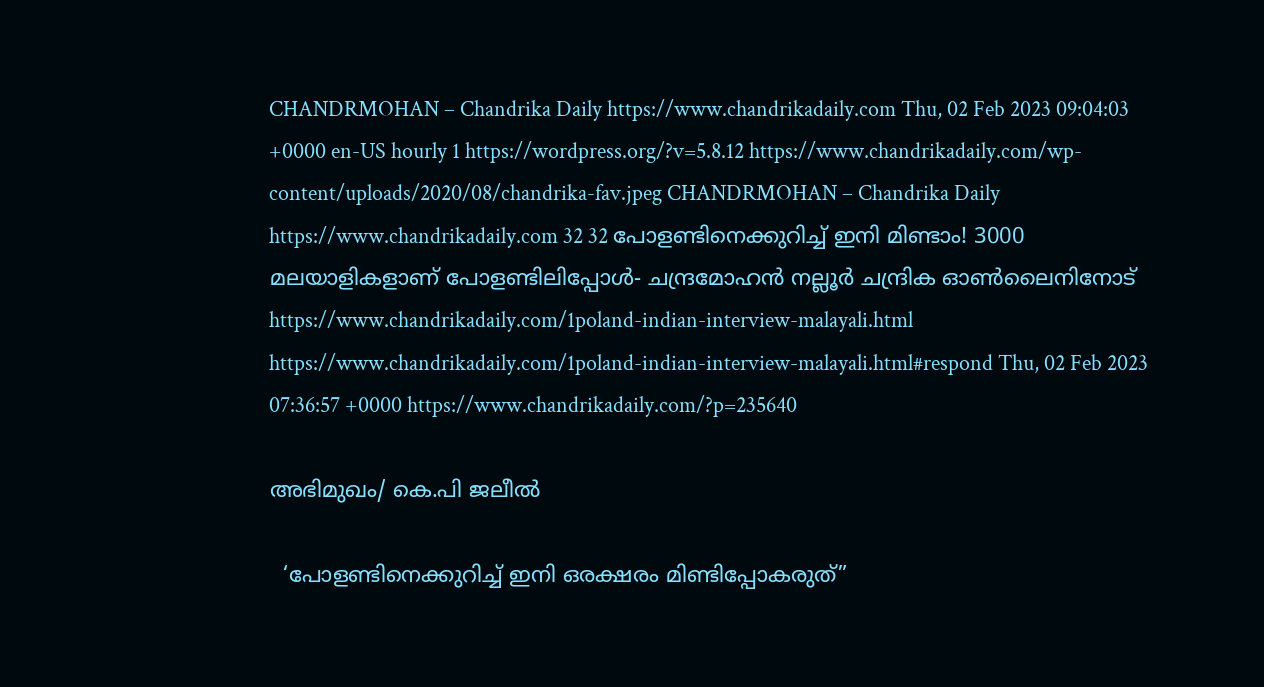CHANDRMOHAN – Chandrika Daily https://www.chandrikadaily.com Thu, 02 Feb 2023 09:04:03 +0000 en-US hourly 1 https://wordpress.org/?v=5.8.12 https://www.chandrikadaily.com/wp-content/uploads/2020/08/chandrika-fav.jpeg CHANDRMOHAN – Chandrika Daily https://www.chandrikadaily.com 32 32 പോളണ്ടിനെക്കുറിച്ച് ഇനി മിണ്ടാം! 3000 മലയാളികളാണ് പോളണ്ടിലിപ്പോള്‍- ചന്ദ്രമോഹന്‍ നല്ലൂര്‍ ചന്ദ്രിക ഓണ്‍ലൈനിനോട് https://www.chandrikadaily.com/1poland-indian-interview-malayali.html https://www.chandrikadaily.com/1poland-indian-interview-malayali.html#respond Thu, 02 Feb 2023 07:36:57 +0000 https://www.chandrikadaily.com/?p=235640

അഭിമുഖം/ കെ.പി ജലീല്‍

  ‘പോളണ്ടിനെക്കുറിച്ച് ഇനി ഒരക്ഷരം മിണ്ടിപ്പോകരുത്”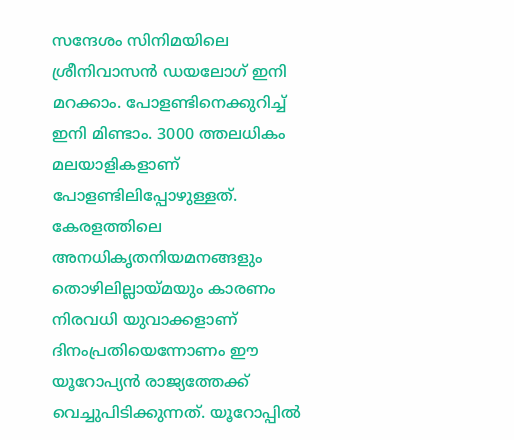സന്ദേശം സിനിമയിലെ ശ്രീനിവാസന്‍ ഡയലോഗ് ഇനി മറക്കാം. പോളണ്ടിനെക്കുറിച്ച് ഇനി മിണ്ടാം. 3000 ത്തലധികം മലയാളികളാണ് പോളണ്ടിലിപ്പോഴുള്ളത്. കേരളത്തിലെ അനധികൃതനിയമനങ്ങളും തൊഴിലില്ലായ്മയും കാരണം നിരവധി യുവാക്കളാണ് ദിനംപ്രതിയെന്നോണം ഈ യൂറോപ്യന്‍ രാജ്യത്തേക്ക് വെച്ചുപിടിക്കുന്നത്. യൂറോപ്പില്‍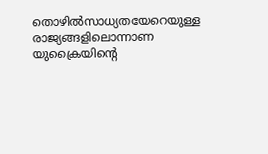തൊഴില്‍സാധ്യതയേറെയുള്ള രാജ്യങ്ങളിലൊന്നാണ യുക്രൈയിന്റെ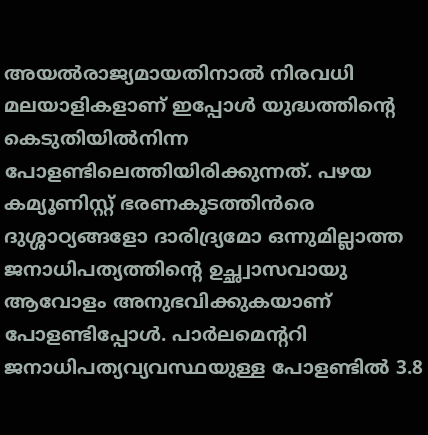അയല്‍രാജ്യമായതിനാല്‍ നിരവധി മലയാളികളാണ് ഇപ്പോള്‍ യുദ്ധത്തിന്റെ കെടുതിയില്‍നിന്ന പോളണ്ടിലെത്തിയിരിക്കുന്നത്. പഴയ കമ്യൂണിസ്റ്റ് ഭരണകൂടത്തിന്‍രെ ദുശ്ശാഠ്യങ്ങളോ ദാരിദ്ര്യമോ ഒന്നുമില്ലാത്ത ജനാധിപത്യത്തിന്റെ ഉച്ഛ്വാസവായു ആവോളം അനുഭവിക്കുകയാണ് പോളണ്ടിപ്പോള്‍. പാര്‍ലമെന്ററി ജനാധിപത്യവ്യവസ്ഥയുള്ള പോളണ്ടില്‍ 3.8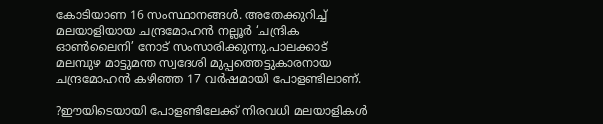കോടിയാണ 16 സംസ്ഥാനങ്ങള്‍. അതേക്കുറിച്ച് മലയാളിയായ ചന്ദ്രമോഹന്‍ നല്ലൂര്‍ ‘ചന്ദ്രിക ഓണ്‍ലൈനി’ നോട് സംസാരിക്കുന്നു.പാലക്കാട് മലമ്പുഴ മാട്ടുമന്ത സ്വദേശി മുപ്പത്തെട്ടുകാരനായ ചന്ദ്രമോഹന്‍ കഴിഞ്ഞ 17 വര്‍ഷമായി പോളണ്ടിലാണ്.

?ഈയിടെയായി പോളണ്ടിലേക്ക് നിരവധി മലയാളികള്‍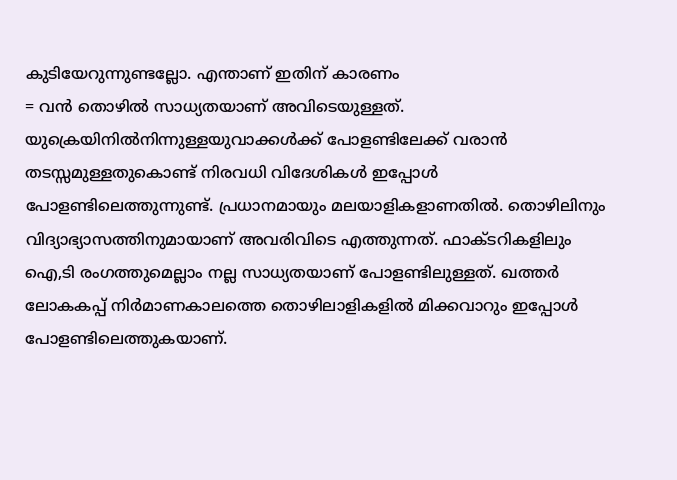കുടിയേറുന്നുണ്ടല്ലോ. എന്താണ് ഇതിന് കാരണം
= വന്‍ തൊഴില്‍ സാധ്യതയാണ് അവിടെയുള്ളത്. യുക്രെയിനില്‍നിന്നുള്ളയുവാക്കള്‍ക്ക് പോളണ്ടിലേക്ക് വരാന്‍ തടസ്സമുള്ളതുകൊണ്ട് നിരവധി വിദേശികള്‍ ഇപ്പോള്‍ പോളണ്ടിലെത്തുന്നുണ്ട്. പ്രധാനമായും മലയാളികളാണതില്‍. തൊഴിലിനും വിദ്യാഭ്യാസത്തിനുമായാണ് അവരിവിടെ എത്തുന്നത്. ഫാക്ടറികളിലും ഐ,ടി രംഗത്തുമെല്ലാം നല്ല സാധ്യതയാണ് പോളണ്ടിലുള്ളത്. ഖത്തര്‍ ലോകകപ്പ് നിര്‍മാണകാലത്തെ തൊഴിലാളികളില്‍ മിക്കവാറും ഇപ്പോള്‍ പോളണ്ടിലെത്തുകയാണ്.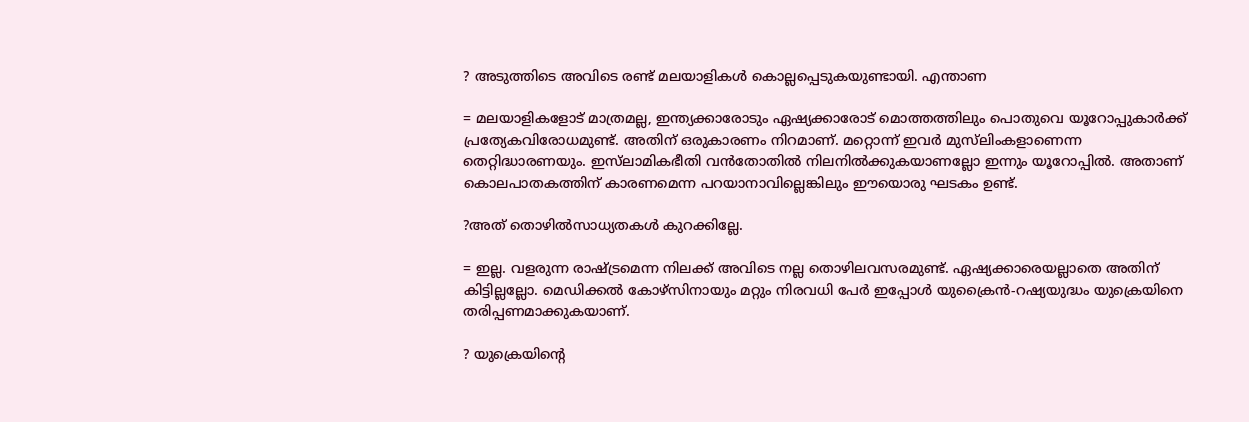? അടുത്തിടെ അവിടെ രണ്ട് മലയാളികള്‍ കൊല്ലപ്പെടുകയുണ്ടായി. എന്താണ

= മലയാളികളോട് മാത്രമല്ല, ഇന്ത്യക്കാരോടും ഏഷ്യക്കാരോട് മൊത്തത്തിലും പൊതുവെ യൂറോപ്പുകാര്‍ക്ക് പ്രത്യേകവിരോധമുണ്ട്. അതിന് ഒരുകാരണം നിറമാണ്. മറ്റൊന്ന് ഇവര്‍ മുസ്‌ലിംകളാണെന്ന തെറ്റിദ്ധാരണയും. ഇസ്‌ലാമികഭീതി വന്‍തോതില്‍ നിലനില്‍ക്കുകയാണല്ലോ ഇന്നും യൂറോപ്പില്‍. അതാണ് കൊലപാതകത്തിന് കാരണമെന്ന പറയാനാവില്ലെങ്കിലും ഈയൊരു ഘടകം ഉണ്ട്.

?അത് തൊഴില്‍സാധ്യതകള്‍ കുറക്കില്ലേ.

= ഇല്ല. വളരുന്ന രാഷ്ട്രമെന്ന നിലക്ക് അവിടെ നല്ല തൊഴിലവസരമുണ്ട്. ഏഷ്യക്കാരെയല്ലാതെ അതിന് കിട്ടില്ലല്ലോ. മെഡിക്കല്‍ കോഴ്‌സിനായും മറ്റും നിരവധി പേര്‍ ഇപ്പോള്‍ യുക്രൈന്‍-റഷ്യയുദ്ധം യുക്രെയിനെ തരിപ്പണമാക്കുകയാണ്.

? യുക്രെയിന്റെ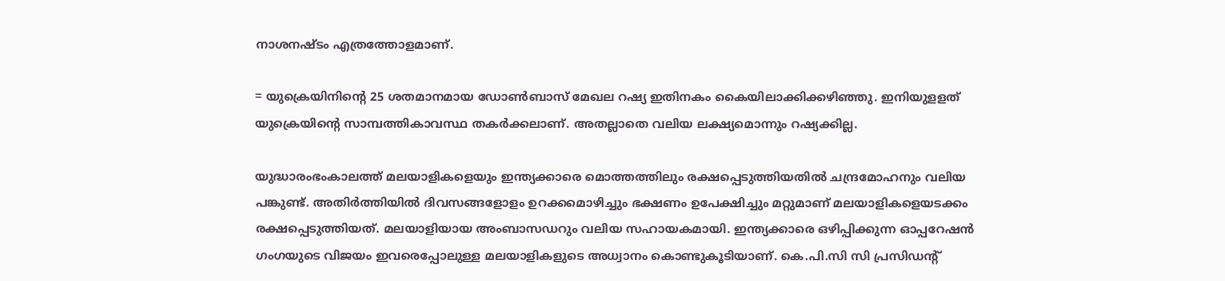നാശനഷ്ടം എത്രത്തോളമാണ്.

= യുക്രെയിനിന്റെ 25 ശതമാനമായ ഡോണ്‍ബാസ് മേഖല റഷ്യ ഇതിനകം കൈയിലാക്കിക്കഴിഞ്ഞു. ഇനിയുളളത് യുക്രെയിന്റെ സാമ്പത്തികാവസ്ഥ തകര്‍ക്കലാണ്. അതല്ലാതെ വലിയ ലക്ഷ്യമൊന്നും റഷ്യക്കില്ല.

യുദ്ധാരംഭംകാലത്ത് മലയാളികളെയും ഇന്ത്യക്കാരെ മൊത്തത്തിലും രക്ഷപ്പെടുത്തിയതില്‍ ചന്ദ്രമോഹനും വലിയ പങ്കുണ്ട്. അതിര്‍ത്തിയില്‍ ദിവസങ്ങളോളം ഉറക്കമൊഴിച്ചും ഭക്ഷണം ഉപേക്ഷിച്ചും മറ്റുമാണ് മലയാളികളെയടക്കം രക്ഷപ്പെടുത്തിയത്. മലയാളിയായ അംബാസഡറും വലിയ സഹായകമായി. ഇന്ത്യക്കാരെ ഒഴിപ്പിക്കുന്ന ഓപ്പറേഷന്‍ ഗംഗയുടെ വിജയം ഇവരെപ്പോലുള്ള മലയാളികളുടെ അധ്വാനം കൊണ്ടുകൂടിയാണ്. കെ.പി.സി സി പ്രസിഡന്റ്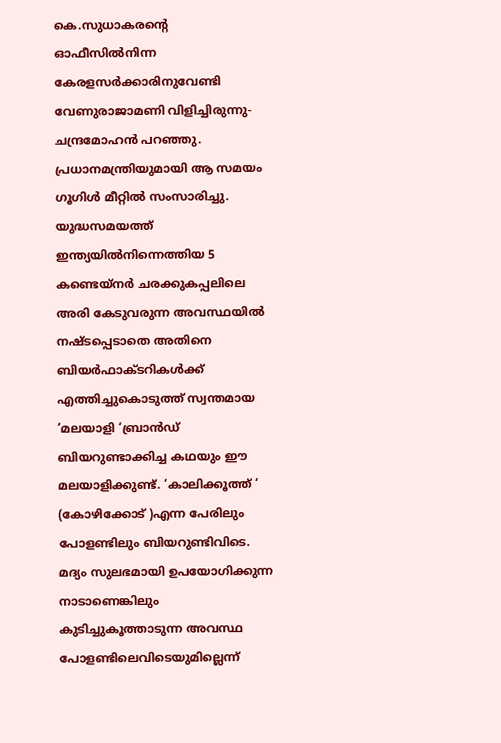കെ.സുധാകരന്റെ ഓഫീസില്‍നിന്ന കേരളസര്‍ക്കാരിനുവേണ്ടി വേണുരാജാമണി വിളിച്ചിരുന്നു-ചന്ദ്രമോഹന്‍ പറഞ്ഞു. പ്രധാനമന്ത്രിയുമായി ആ സമയം ഗൂഗിള്‍ മീറ്റില്‍ സംസാരിച്ചു. യുദ്ധസമയത്ത് ഇന്ത്യയില്‍നിന്നെത്തിയ 5 കണ്ടെയ്‌നര്‍ ചരക്കുകപ്പലിലെ അരി കേടുവരുന്ന അവസ്ഥയില്‍ നഷ്ടപ്പെടാതെ അതിനെ ബിയര്‍ഫാക്ടറികള്‍ക്ക് എത്തിച്ചുകൊടുത്ത് സ്വന്തമായ ‘മലയാളി ‘ബ്രാന്‍ഡ് ബിയറുണ്ടാക്കിച്ച കഥയും ഈ മലയാളിക്കുണ്ട്. ‘കാലിക്കൂത്ത് ‘ (കോഴിക്കോട് )എന്ന പേരിലും പോളണ്ടിലും ബിയറുണ്ടിവിടെ. മദ്യം സുലഭമായി ഉപയോഗിക്കുന്ന നാടാണെങ്കിലും കുടിച്ചുകൂത്താടുന്ന അവസ്ഥ പോളണ്ടിലെവിടെയുമില്ലെന്ന്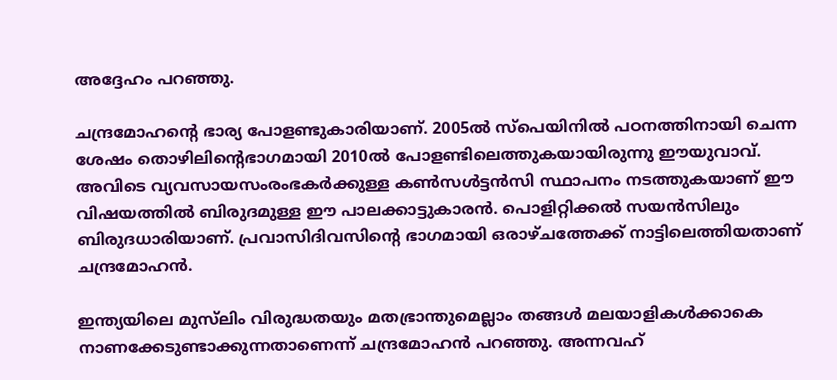അദ്ദേഹം പറഞ്ഞു.

ചന്ദ്രമോഹന്റെ ഭാര്യ പോളണ്ടുകാരിയാണ്. 2005ല്‍ സ്‌പെയിനില്‍ പഠനത്തിനായി ചെന്ന ശേഷം തൊഴിലിന്റെഭാഗമായി 2010ല്‍ പോളണ്ടിലെത്തുകയായിരുന്നു ഈയുവാവ്. അവിടെ വ്യവസായസംരംഭകര്‍ക്കുള്ള കണ്‍സള്‍ട്ടന്‍സി സ്ഥാപനം നടത്തുകയാണ് ഈ വിഷയത്തില്‍ ബിരുദമുള്ള ഈ പാലക്കാട്ടുകാരന്‍. പൊളിറ്റിക്കല്‍ സയന്‍സിലും ബിരുദധാരിയാണ്. പ്രവാസിദിവസിന്റെ ഭാഗമായി ഒരാഴ്ചത്തേക്ക് നാട്ടിലെത്തിയതാണ് ചന്ദ്രമോഹന്‍.

ഇന്ത്യയിലെ മുസ്‌ലിം വിരുദ്ധതയും മതഭ്രാന്തുമെല്ലാം തങ്ങള്‍ മലയാളികള്‍ക്കാകെ നാണക്കേടുണ്ടാക്കുന്നതാണെന്ന് ചന്ദ്രമോഹന്‍ പറഞ്ഞു. അന്നവഹ്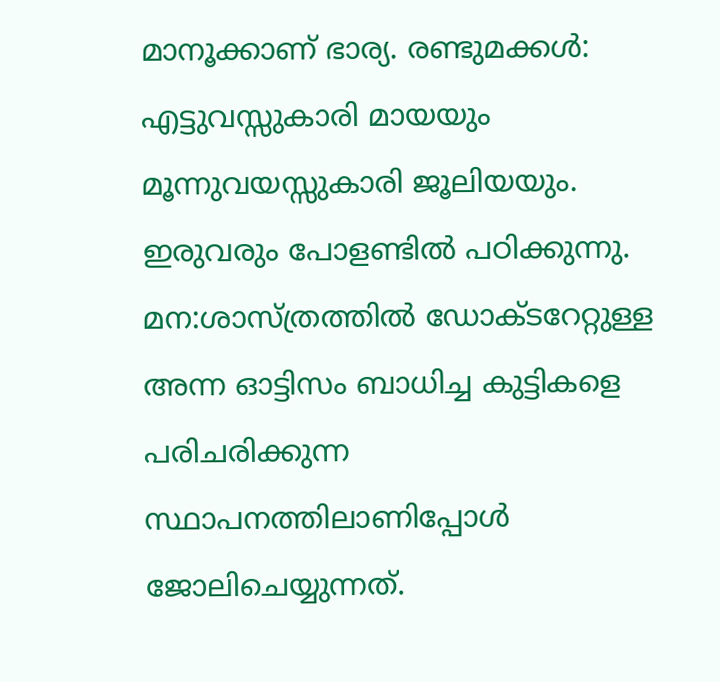മാനൂക്കാണ് ഭാര്യ. രണ്ടുമക്കള്‍: എട്ടുവസ്സുകാരി മായയും മൂന്നുവയസ്സുകാരി ജൂലിയയും. ഇരുവരും പോളണ്ടില്‍ പഠിക്കുന്നു. മന:ശാസ്ത്രത്തില്‍ ഡോക്ടറേറ്റുള്ള അന്ന ഓട്ടിസം ബാധിച്ച കുട്ടികളെ പരിചരിക്കുന്ന സ്ഥാപനത്തിലാണിപ്പോള്‍ ജോലിചെയ്യുന്നത്.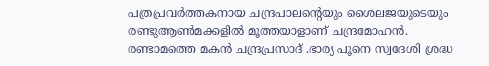പത്രപ്രവര്‍ത്തകനായ ചന്ദ്രപാലന്റെയും ശൈലജയുടെയും രണ്ടുആണ്‍മക്കളില്‍ മൂത്തയാളാണ് ചന്ദ്രമോഹന്‍. രണ്ടാമത്തെ മകന്‍ ചന്ദ്രപ്രസാദ് .ഭാര്യ പൂനെ സ്വദേശി ശ്രദ്ധ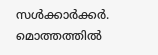സള്‍ക്കാര്‍ക്കര്‍. മൊത്തത്തില്‍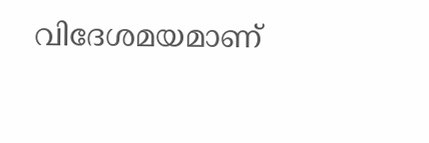വിദേശമയമാണ്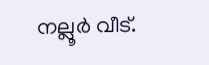നല്ലൂര്‍ വീട്.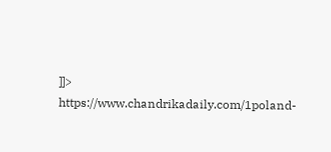]]>
https://www.chandrikadaily.com/1poland-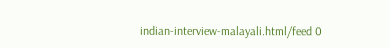indian-interview-malayali.html/feed 0